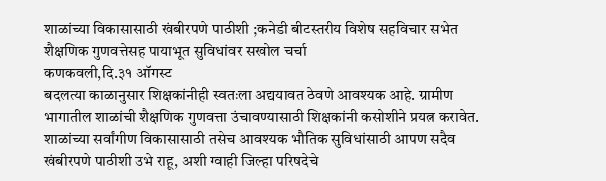शाळांच्या विकासासाठी खंबीरपणे पाठीशी ;कनेडी बीटस्तरीय विशेष सहविचार सभेत शैक्षणिक गुणवत्तेसह पायाभूत सुविधांवर सखोल चर्चा
कणकवली,दि.३१ ऑगस्ट
बदलत्या काळानुसार शिक्षकांनीही स्वतःला अद्ययावत ठेवणे आवश्यक आहे. ग्रामीण भागातील शाळांची शैक्षणिक गुणवत्ता उंचावण्यासाठी शिक्षकांनी कसोशीने प्रयत्न करावेत. शाळांच्या सर्वांगीण विकासासाठी तसेच आवश्यक भौतिक सुविधांसाठी आपण सदैव खंबीरपणे पाठीशी उभे राहू, अशी ग्वाही जिल्हा परिषदेचे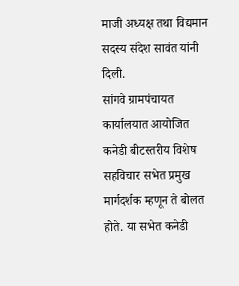माजी अध्यक्ष तथा विद्यमान सदस्य संदेश सावंत यांनी दिली.
सांगवे ग्रामपंचायत कार्यालयात आयोजित कनेडी बीटस्तरीय विशेष सहविचार सभेत प्रमुख मार्गदर्शक म्हणून ते बोलत होते. या सभेत कनेडी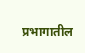प्रभागातील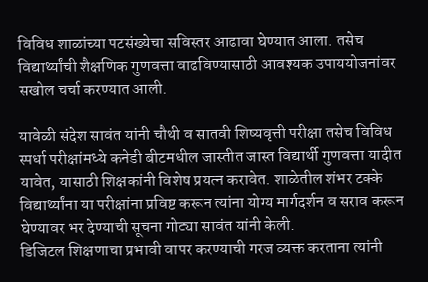विविध शाळांच्या पटसंख्येचा सविस्तर आढावा घेण्यात आला. तसेच विद्यार्थ्यांची शैक्षणिक गुणवत्ता वाढविण्यासाठी आवश्यक उपाययोजनांवर सखोल चर्चा करण्यात आली.

यावेळी संदेश सावंत यांनी चौथी व सातवी शिष्यवृत्ती परीक्षा तसेच विविध स्पर्धा परीक्षांमध्ये कनेडी बीटमधील जास्तीत जास्त विद्यार्थी गुणवत्ता यादीत यावेत, यासाठी शिक्षकांनी विशेष प्रयत्न करावेत. शाळेतील शंभर टक्के विद्यार्थ्यांना या परीक्षांना प्रविष्ट करून त्यांना योग्य मार्गदर्शन व सराव करून घेण्यावर भर देण्याची सूचना गोट्या सावंत यांनी केली.
डिजिटल शिक्षणाचा प्रभावी वापर करण्याची गरज व्यक्त करताना त्यांनी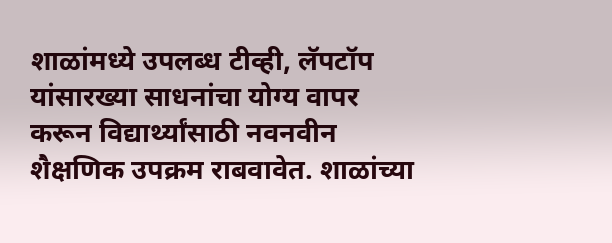शाळांमध्ये उपलब्ध टीव्ही, लॅपटॉप यांसारख्या साधनांचा योग्य वापर करून विद्यार्थ्यांसाठी नवनवीन शैक्षणिक उपक्रम राबवावेत. शाळांच्या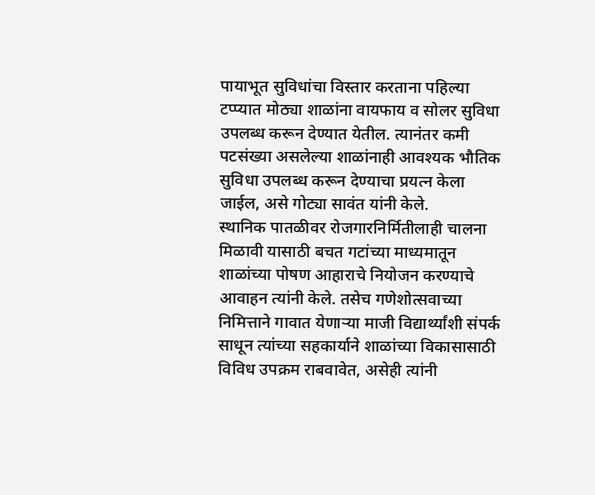पायाभूत सुविधांचा विस्तार करताना पहिल्या टप्प्यात मोठ्या शाळांना वायफाय व सोलर सुविधा उपलब्ध करून देण्यात येतील. त्यानंतर कमी पटसंख्या असलेल्या शाळांनाही आवश्यक भौतिक सुविधा उपलब्ध करून देण्याचा प्रयत्न केला जाईल, असे गोट्या सावंत यांनी केले.
स्थानिक पातळीवर रोजगारनिर्मितीलाही चालना मिळावी यासाठी बचत गटांच्या माध्यमातून शाळांच्या पोषण आहाराचे नियोजन करण्याचे आवाहन त्यांनी केले. तसेच गणेशोत्सवाच्या निमित्ताने गावात येणाऱ्या माजी विद्यार्थ्यांशी संपर्क साधून त्यांच्या सहकार्याने शाळांच्या विकासासाठी विविध उपक्रम राबवावेत, असेही त्यांनी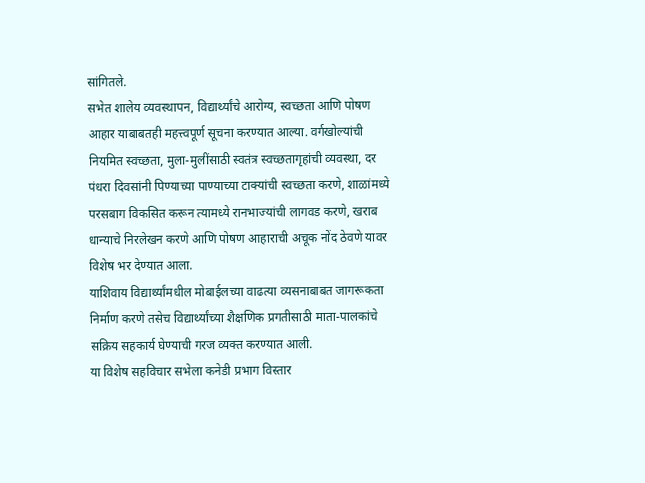सांगितले.
सभेत शालेय व्यवस्थापन, विद्यार्थ्यांचे आरोग्य, स्वच्छता आणि पोषण आहार याबाबतही महत्त्वपूर्ण सूचना करण्यात आल्या. वर्गखोल्यांची नियमित स्वच्छता, मुला-मुलींसाठी स्वतंत्र स्वच्छतागृहांची व्यवस्था, दर पंधरा दिवसांनी पिण्याच्या पाण्याच्या टाक्यांची स्वच्छता करणे, शाळांमध्ये परसबाग विकसित करून त्यामध्ये रानभाज्यांची लागवड करणे, खराब धान्याचे निरलेखन करणे आणि पोषण आहाराची अचूक नोंद ठेवणे यावर विशेष भर देण्यात आला.
याशिवाय विद्यार्थ्यांमधील मोबाईलच्या वाढत्या व्यसनाबाबत जागरूकता निर्माण करणे तसेच विद्यार्थ्यांच्या शैक्षणिक प्रगतीसाठी माता-पालकांचे सक्रिय सहकार्य घेण्याची गरज व्यक्त करण्यात आली.
या विशेष सहविचार सभेला कनेडी प्रभाग विस्तार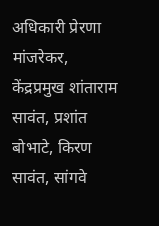अधिकारी प्रेरणा मांजरेकर, केंद्रप्रमुख शांताराम सावंत, प्रशांत बोभाटे, किरण सावंत, सांगवे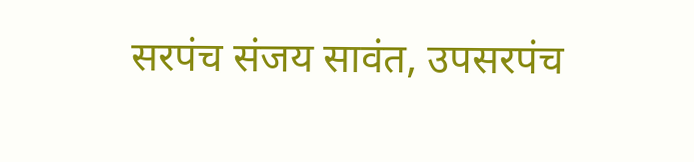सरपंच संजय सावंत, उपसरपंच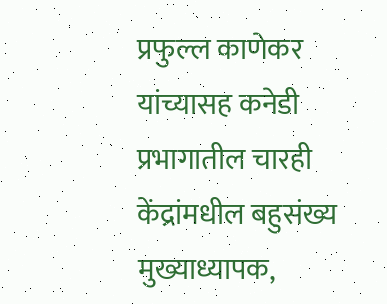प्रफुल्ल काणेकर यांच्यासह कनेडी प्रभागातील चारही केंद्रांमधील बहुसंख्य मुख्याध्यापक,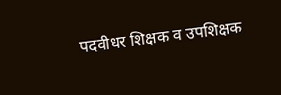पदवीधर शिक्षक व उपशिक्षक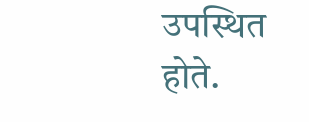उपस्थित होते.